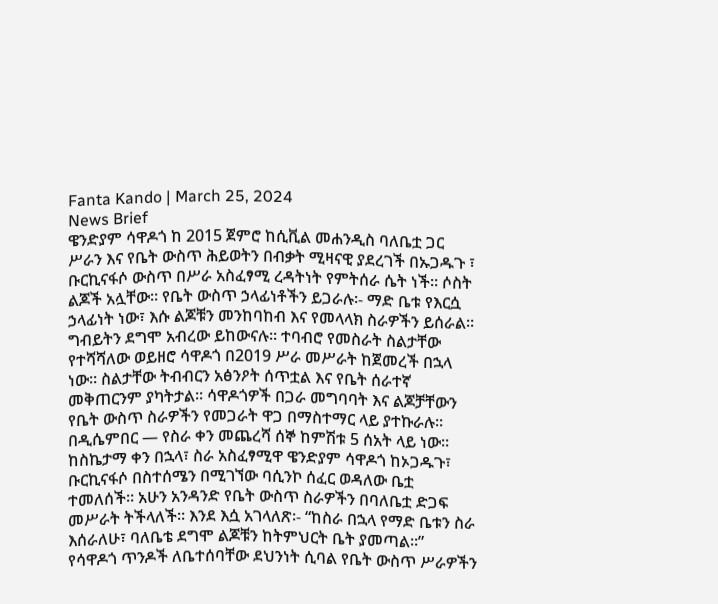Fanta Kando | March 25, 2024
News Brief
ዌንድያም ሳዋዶጎ ከ 2015 ጀምሮ ከሲቪል መሐንዲስ ባለቤቷ ጋር ሥራን እና የቤት ውስጥ ሕይወትን በብቃት ሚዛናዊ ያደረገች በኡጋዱጉ ፣ ቡርኪናፋሶ ውስጥ በሥራ አስፈፃሚ ረዳትነት የምትሰራ ሴት ነች። ሶስት ልጆች አሏቸው። የቤት ውስጥ ኃላፊነቶችን ይጋራሉ፡- ማድ ቤቱ የእርሷ ኃላፊነት ነው፣ እሱ ልጆቹን መንከባከብ እና የመላላክ ስራዎችን ይሰራል። ግብይትን ደግሞ አብረው ይከውናሉ። ተባብሮ የመስራት ስልታቸው የተሻሻለው ወይዘሮ ሳዋዶጎ በ2019 ሥራ መሥራት ከጀመረች በኋላ ነው። ስልታቸው ትብብርን አፅንዖት ሰጥቷል እና የቤት ሰራተኛ መቅጠርንም ያካትታል። ሳዋዶጎዎች በጋራ መግባባት እና ልጆቻቸውን የቤት ውስጥ ስራዎችን የመጋራት ዋጋ በማስተማር ላይ ያተኩራሉ።
በዲሴምበር — የስራ ቀን መጨረሻ ሰኞ ከምሽቱ 5 ሰአት ላይ ነው። ከስኬታማ ቀን በኋላ፣ ስራ አስፈፃሚዋ ዌንድያም ሳዋዶጎ ከኦጋዱጉ፣ ቡርኪናፋሶ በስተሰሜን በሚገኘው ባሲንኮ ሰፈር ወዳለው ቤቷ ተመለሰች። አሁን አንዳንድ የቤት ውስጥ ስራዎችን በባለቤቷ ድጋፍ መሥራት ትችላለች። እንደ እሷ አገላለጽ፡- “ከስራ በኋላ የማድ ቤቱን ስራ እሰራለሁ፣ ባለቤቴ ደግሞ ልጆቹን ከትምህርት ቤት ያመጣል።”
የሳዋዶጎ ጥንዶች ለቤተሰባቸው ደህንነት ሲባል የቤት ውስጥ ሥራዎችን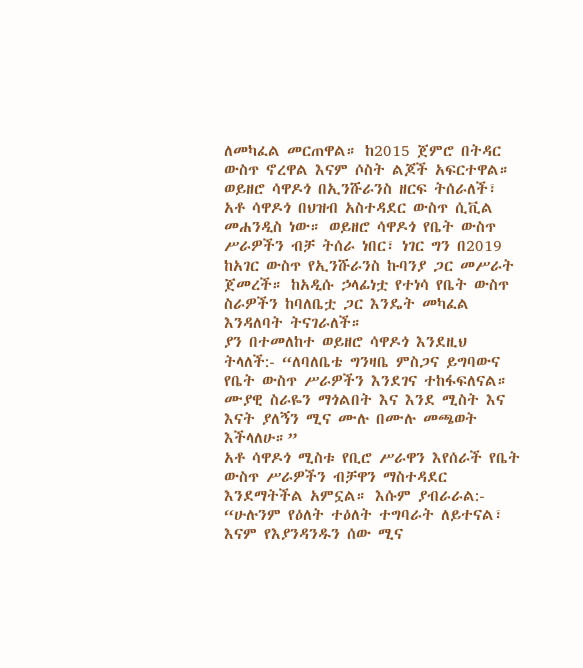ለመካፈል መርጠዋል። ከ2015 ጀምሮ በትዳር ውስጥ ኖረዋል እናም ሶስት ልጆች አፍርተዋል። ወይዘሮ ሳዋዶጎ በኢንሹራንስ ዘርፍ ትሰራለች፣ አቶ ሳዋዶጎ በህዝብ አስተዳደር ውስጥ ሲቪል መሐንዲስ ነው። ወይዘሮ ሳዋዶጎ የቤት ውስጥ ሥራዎችን ብቻ ትሰራ ነበር፣ ነገር ግን በ2019 ከአገር ውስጥ የኢንሹራንስ ኩባንያ ጋር መሥራት ጀመረች። ከአዲሱ ኃላፊነቷ የተነሳ የቤት ውስጥ ስራዎችን ከባለቤቷ ጋር እንዴት መካፈል እንዳለባት ትናገራለች።
ያን በተመለከተ ወይዘሮ ሳዋዶጎ እንደዚህ ትላለች:- “ለባለቤቴ ግንዛቤ ምስጋና ይግባውና የቤት ውስጥ ሥራዎችን እንደገና ተከፋፍለናል። ሙያዊ ስራዬን ማጎልበት እና እንደ ሚስት እና እናት ያለኝን ሚና ሙሉ በሙሉ መጫወት እችላለሁ።”
አቶ ሳዋዶጎ ሚስቱ የቢሮ ሥራዋን እየሰራች የቤት ውስጥ ሥራዎችን ብቻዋን ማስተዳደር እንደማትችል አምኗል። እሱም ያብራራል:- “ሁሉንም የዕለት ተዕለት ተግባራት ለይተናል፣ እናም የእያንዳንዱን ሰው ሚና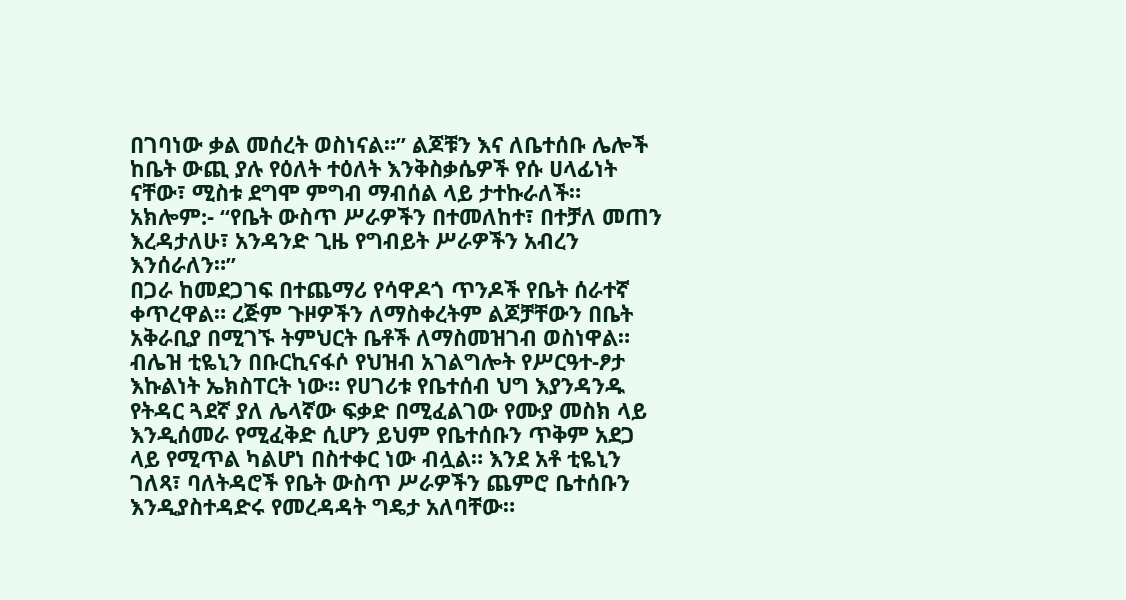በገባነው ቃል መሰረት ወስነናል።” ልጆቹን እና ለቤተሰቡ ሌሎች ከቤት ውጪ ያሉ የዕለት ተዕለት እንቅስቃሴዎች የሱ ሀላፊነት ናቸው፣ ሚስቱ ደግሞ ምግብ ማብሰል ላይ ታተኩራለች። አክሎም:- “የቤት ውስጥ ሥራዎችን በተመለከተ፣ በተቻለ መጠን እረዳታለሁ፣ አንዳንድ ጊዜ የግብይት ሥራዎችን አብረን እንሰራለን።”
በጋራ ከመደጋገፍ በተጨማሪ የሳዋዶጎ ጥንዶች የቤት ሰራተኛ ቀጥረዋል። ረጅም ጉዞዎችን ለማስቀረትም ልጆቻቸውን በቤት አቅራቢያ በሚገኙ ትምህርት ቤቶች ለማስመዝገብ ወስነዋል።
ብሌዝ ቲዬኒን በቡርኪናፋሶ የህዝብ አገልግሎት የሥርዓተ-ፆታ እኩልነት ኤክስፐርት ነው። የሀገሪቱ የቤተሰብ ህግ እያንዳንዱ የትዳር ጓደኛ ያለ ሌላኛው ፍቃድ በሚፈልገው የሙያ መስክ ላይ እንዲሰመራ የሚፈቅድ ሲሆን ይህም የቤተሰቡን ጥቅም አደጋ ላይ የሚጥል ካልሆነ በስተቀር ነው ብሏል። እንደ አቶ ቲዬኒን ገለጻ፣ ባለትዳሮች የቤት ውስጥ ሥራዎችን ጨምሮ ቤተሰቡን እንዲያስተዳድሩ የመረዳዳት ግዴታ አለባቸው።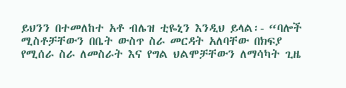ይህንን በተመለከተ አቶ ብሌዝ ቲዬኒን እንዲህ ይላል፡- “ባሎች ሚስቶቻቸውን በቤት ውስጥ ስራ መርዳት አለባቸው በክፍያ የሚሰራ ስራ ለመስራት እና የግል ህልሞቻቸውን ለማሳካት ጊዜ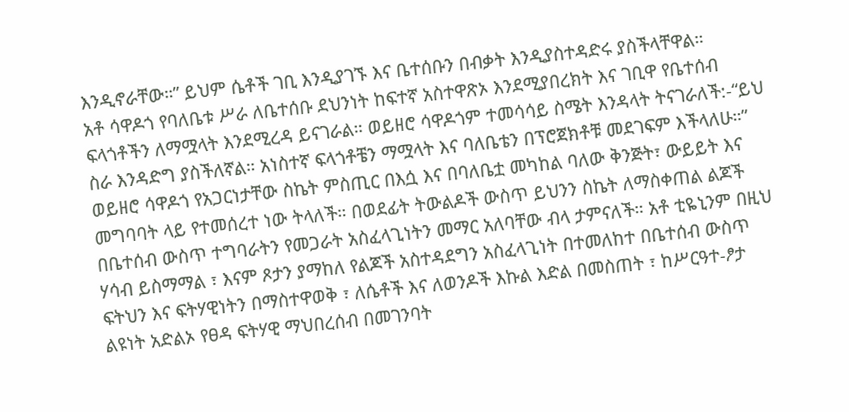እንዲኖራቸው።” ይህም ሴቶች ገቢ እንዲያገኙ እና ቤተሰቡን በብቃት እንዲያስተዳድሩ ያስችላቸዋል።
አቶ ሳዋዶጎ የባለቤቱ ሥራ ለቤተሰቡ ደህንነት ከፍተኛ አስተዋጽኦ እንደሚያበረክት እና ገቢዋ የቤተሰብ ፍላጎቶችን ለማሟላት እንደሚረዳ ይናገራል። ወይዘሮ ሳዋዶጎም ተመሳሳይ ስሜት እንዳላት ትናገራለች:-“ይህ ስራ እንዳድግ ያስችለኛል። አነስተኛ ፍላጎቶቼን ማሟላት እና ባለቤቴን በፕሮጀክቶቹ መደገፍም እችላለሁ።”
ወይዘሮ ሳዋዶጎ የአጋርነታቸው ስኬት ምስጢር በእሷ እና በባለቤቷ መካከል ባለው ቅንጅት፣ ውይይት እና መግባባት ላይ የተመሰረተ ነው ትላለች። በወደፊት ትውልዶች ውስጥ ይህንን ስኬት ለማስቀጠል ልጆች በቤተሰብ ውስጥ ተግባራትን የመጋራት አስፈላጊነትን መማር አለባቸው ብላ ታምናለች። አቶ ቲዬኒንም በዚህ ሃሳብ ይስማማል ፣ እናም ጾታን ያማከለ የልጆች አስተዳደግን አስፈላጊነት በተመለከተ በቤተሰብ ውስጥ ፍትህን እና ፍትሃዊነትን በማስተዋወቅ ፣ ለሴቶች እና ለወንዶች እኩል እድል በመስጠት ፣ ከሥርዓተ-ፆታ ልዩነት አድልኦ የፀዳ ፍትሃዊ ማህበረሰብ በመገንባት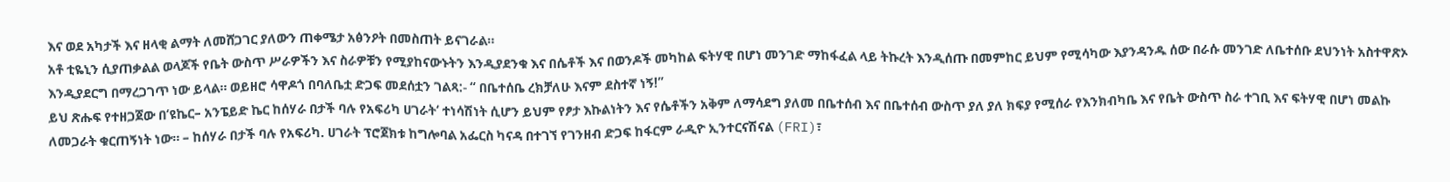እና ወደ አካታች እና ዘላቂ ልማት ለመሸጋገር ያለውን ጠቀሜታ አፅንዖት በመስጠት ይናገራል።
አቶ ቲዬኒን ሲያጠቃልል ወላጆች የቤት ውስጥ ሥራዎችን እና ስራዎቹን የሚያከናውኑትን እንዲያደንቁ እና በሴቶች እና በወንዶች መካከል ፍትሃዊ በሆነ መንገድ ማከፋፈል ላይ ትኩረት እንዲሰጡ በመምከር ይህም የሚሳካው እያንዳንዱ ሰው በራሱ መንገድ ለቤተሰቡ ደህንነት አስተዋጽኦ እንዲያደርግ በማረጋገጥ ነው ይላል። ወይዘሮ ሳዋዶጎ በባለቤቷ ድጋፍ መደሰቷን ገልጻ:- “ በቤተሰቤ ረክቻለሁ እናም ደስተኛ ነኝ!”
ይህ ጽሑፍ የተዘጋጀው በ‘ዩኬር– አንፔይድ ኬር ከሰሃራ በታች ባሉ የአፍሪካ ሀገራት‘ ተነሳሽነት ሲሆን ይህም የፆታ እኩልነትን እና የሴቶችን አቅም ለማሳደግ ያለመ በቤተሰብ እና በቤተሰብ ውስጥ ያለ ያለ ክፍያ የሚሰራ የእንክብካቤ እና የቤት ውስጥ ስራ ተገቢ እና ፍትሃዊ በሆነ መልኩ ለመጋራት ቁርጠኝነት ነው። – ከሰሃራ በታች ባሉ የአፍሪካ. ሀገራት ፕሮጀክቱ ከግሎባል አፌርስ ካናዳ በተገኘ የገንዘብ ድጋፍ ከፋርም ራዲዮ ኢንተርናሽናል (FRI)፣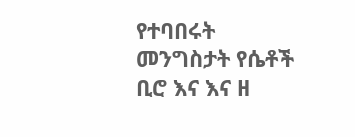የተባበሩት መንግስታት የሴቶች ቢሮ እና እና ዘ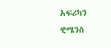አፍሪካን ዊሜንስ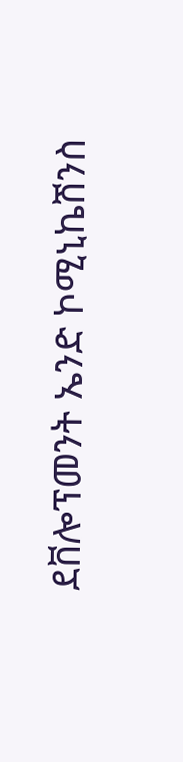ደቨሎፕመንት ኤንድ ኮሚኒኬሽንስ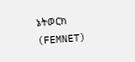ኔትወርክ (FEMNET)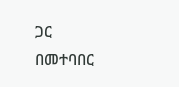ጋር በመተባበር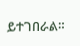ይተገበራል።